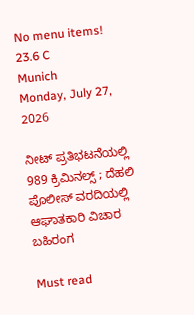No menu items!
23.6 C
Munich
Monday, July 27, 2026

ನೀಟ್ ಪ್ರತಿಭಟನೆಯಲ್ಲಿ 989 ಕ್ರಿಮಿನಲ್ಸ್ ; ದೆಹಲಿ ಪೊಲೀಸ್ ವರದಿಯಲ್ಲಿ ಆಘಾತಕಾರಿ ವಿಚಾರ ಬಹಿರಂಗ

Must read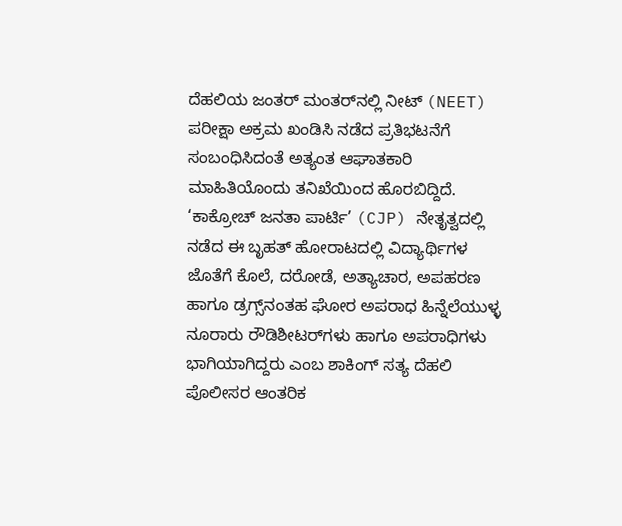ದೆಹಲಿಯ ಜಂತರ್ ಮಂತರ್‌ನಲ್ಲಿ ನೀಟ್ (NEET) ಪರೀಕ್ಷಾ ಅಕ್ರಮ ಖಂಡಿಸಿ ನಡೆದ ಪ್ರತಿಭಟನೆಗೆ ಸಂಬಂಧಿಸಿದಂತೆ ಅತ್ಯಂತ ಆಘಾತಕಾರಿ ಮಾಹಿತಿಯೊಂದು ತನಿಖೆಯಿಂದ ಹೊರಬಿದ್ದಿದೆ. ‘ಕಾಕ್ರೋಚ್ ಜನತಾ ಪಾರ್ಟಿ’ (CJP) ನೇತೃತ್ವದಲ್ಲಿ ನಡೆದ ಈ ಬೃಹತ್ ಹೋರಾಟದಲ್ಲಿ ವಿದ್ಯಾರ್ಥಿಗಳ ಜೊತೆಗೆ ಕೊಲೆ, ದರೋಡೆ, ಅತ್ಯಾಚಾರ, ಅಪಹರಣ ಹಾಗೂ ಡ್ರಗ್ಸ್‌ನಂತಹ ಘೋರ ಅಪರಾಧ ಹಿನ್ನೆಲೆಯುಳ್ಳ ನೂರಾರು ರೌಡಿಶೀಟರ್‌ಗಳು ಹಾಗೂ ಅಪರಾಧಿಗಳು ಭಾಗಿಯಾಗಿದ್ದರು ಎಂಬ ಶಾಕಿಂಗ್ ಸತ್ಯ ದೆಹಲಿ ಪೊಲೀಸರ ಆಂತರಿಕ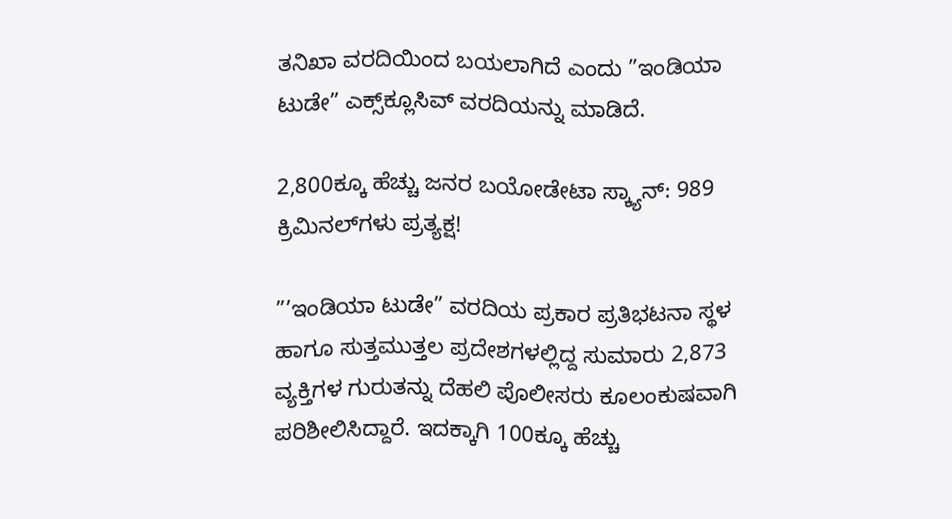ತನಿಖಾ ವರದಿಯಿಂದ ಬಯಲಾಗಿದೆ ಎಂದು ”ಇಂಡಿಯಾ ಟುಡೇ” ಎಕ್ಸ್‌ಕ್ಲೂಸಿವ್ ವರದಿಯನ್ನು ಮಾಡಿದೆ.

2,800ಕ್ಕೂ ಹೆಚ್ಚು ಜನರ ಬಯೋಡೇಟಾ ಸ್ಕ್ಯಾನ್: 989 ಕ್ರಿಮಿನಲ್‌ಗಳು ಪ್ರತ್ಯಕ್ಷ!

”’ಇಂಡಿಯಾ ಟುಡೇ” ವರದಿಯ ಪ್ರಕಾರ ಪ್ರತಿಭಟನಾ ಸ್ಥಳ ಹಾಗೂ ಸುತ್ತಮುತ್ತಲ ಪ್ರದೇಶಗಳಲ್ಲಿದ್ದ ಸುಮಾರು 2,873 ವ್ಯಕ್ತಿಗಳ ಗುರುತನ್ನು ದೆಹಲಿ ಪೊಲೀಸರು ಕೂಲಂಕುಷವಾಗಿ ಪರಿಶೀಲಿಸಿದ್ದಾರೆ. ಇದಕ್ಕಾಗಿ 100ಕ್ಕೂ ಹೆಚ್ಚು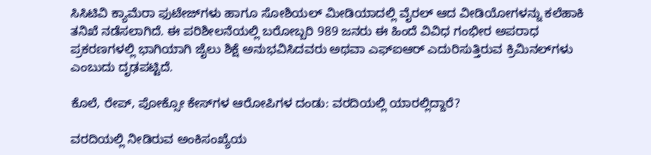ಸಿಸಿಟಿವಿ ಕ್ಯಾಮೆರಾ ಫುಟೇಜ್‌ಗಳು ಹಾಗೂ ಸೋಶಿಯಲ್ ಮೀಡಿಯಾದಲ್ಲಿ ವೈರಲ್ ಆದ ವೀಡಿಯೋಗಳನ್ನು ಕಲೆಹಾಕಿ ತನಿಖೆ ನಡೆಸಲಾಗಿದೆ. ಈ ಪರಿಶೀಲನೆಯಲ್ಲಿ ಬರೋಬ್ಬರಿ 989 ಜನರು ಈ ಹಿಂದೆ ವಿವಿಧ ಗಂಭೀರ ಅಪರಾಧ ಪ್ರಕರಣಗಳಲ್ಲಿ ಭಾಗಿಯಾಗಿ ಜೈಲು ಶಿಕ್ಷೆ ಅನುಭವಿಸಿದವರು ಅಥವಾ ಎಫ್‌ಐಆರ್ ಎದುರಿಸುತ್ತಿರುವ ಕ್ರಿಮಿನಲ್‌ಗಳು ಎಂಬುದು ದೃಢಪಟ್ಟಿದೆ.

ಕೊಲೆ, ರೇಪ್, ಪೋಕ್ಸೋ ಕೇಸ್‌ಗಳ ಆರೋಪಿಗಳ ದಂಡು: ವರದಿಯಲ್ಲಿ ಯಾರಲ್ಲಿದ್ದಾರೆ?

ವರದಿಯಲ್ಲಿ ನೀಡಿರುವ ಅಂಕಿಸಂಖ್ಯೆಯ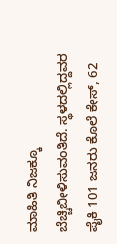ಮಾಹಿತಿ ನಿಜಕ್ಕೂ ಬೆಚ್ಚಿಬೀಳಿಸುವಂತಿದೆ. ಸ್ಥಳದಲ್ಲಿದ್ದವರ ಪೈಕಿ 101 ಜನರು ಕೊಲೆ ಕೇಸ್, 62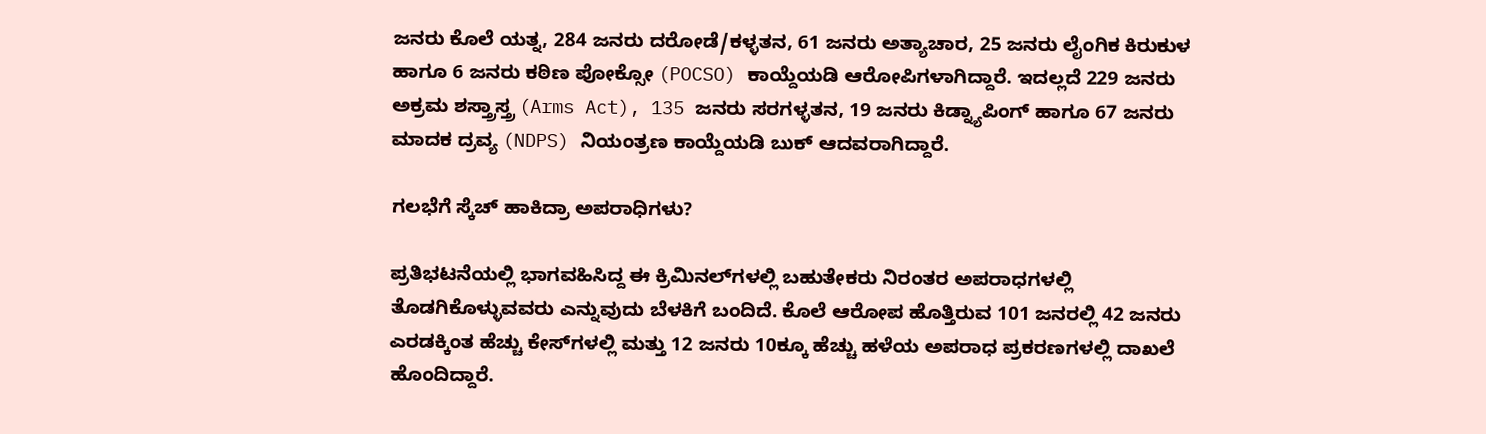ಜನರು ಕೊಲೆ ಯತ್ನ, 284 ಜನರು ದರೋಡೆ/ಕಳ್ಳತನ, 61 ಜನರು ಅತ್ಯಾಚಾರ, 25 ಜನರು ಲೈಂಗಿಕ ಕಿರುಕುಳ ಹಾಗೂ 6 ಜನರು ಕಠಿಣ ಪೋಕ್ಸೋ (POCSO) ಕಾಯ್ದೆಯಡಿ ಆರೋಪಿಗಳಾಗಿದ್ದಾರೆ. ಇದಲ್ಲದೆ 229 ಜನರು ಅಕ್ರಮ ಶಸ್ತ್ರಾಸ್ತ್ರ (Arms Act), 135 ಜನರು ಸರಗಳ್ಳತನ, 19 ಜನರು ಕಿಡ್ನ್ಯಾಪಿಂಗ್ ಹಾಗೂ 67 ಜನರು ಮಾದಕ ದ್ರವ್ಯ (NDPS) ನಿಯಂತ್ರಣ ಕಾಯ್ದೆಯಡಿ ಬುಕ್ ಆದವರಾಗಿದ್ದಾರೆ.

ಗಲಭೆಗೆ ಸ್ಕೆಚ್ ಹಾಕಿದ್ರಾ ಅಪರಾಧಿಗಳು?

ಪ್ರತಿಭಟನೆಯಲ್ಲಿ ಭಾಗವಹಿಸಿದ್ದ ಈ ಕ್ರಿಮಿನಲ್‌ಗಳಲ್ಲಿ ಬಹುತೇಕರು ನಿರಂತರ ಅಪರಾಧಗಳಲ್ಲಿ ತೊಡಗಿಕೊಳ್ಳುವವರು ಎನ್ನುವುದು ಬೆಳಕಿಗೆ ಬಂದಿದೆ. ಕೊಲೆ ಆರೋಪ ಹೊತ್ತಿರುವ 101 ಜನರಲ್ಲಿ 42 ಜನರು ಎರಡಕ್ಕಿಂತ ಹೆಚ್ಚು ಕೇಸ್‌ಗಳಲ್ಲಿ ಮತ್ತು 12 ಜನರು 10ಕ್ಕೂ ಹೆಚ್ಚು ಹಳೆಯ ಅಪರಾಧ ಪ್ರಕರಣಗಳಲ್ಲಿ ದಾಖಲೆ ಹೊಂದಿದ್ದಾರೆ.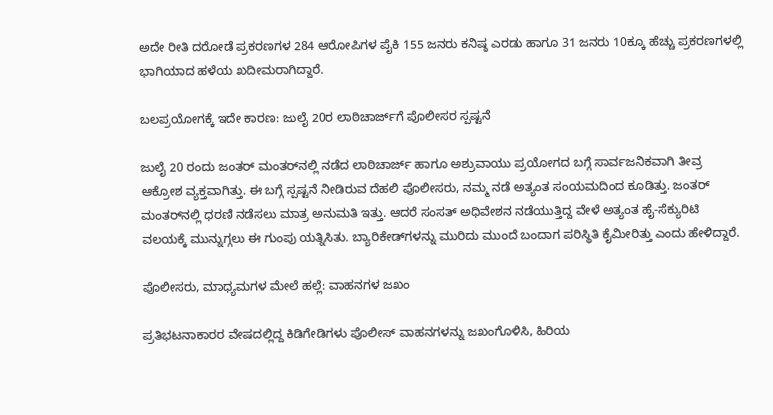ಅದೇ ರೀತಿ ದರೋಡೆ ಪ್ರಕರಣಗಳ 284 ಆರೋಪಿಗಳ ಪೈಕಿ 155 ಜನರು ಕನಿಷ್ಠ ಎರಡು ಹಾಗೂ 31 ಜನರು 10ಕ್ಕೂ ಹೆಚ್ಚು ಪ್ರಕರಣಗಳಲ್ಲಿ ಭಾಗಿಯಾದ ಹಳೆಯ ಖದೀಮರಾಗಿದ್ದಾರೆ.

ಬಲಪ್ರಯೋಗಕ್ಕೆ ಇದೇ ಕಾರಣ: ಜುಲೈ 20ರ ಲಾಠಿಚಾರ್ಜ್‌ಗೆ ಪೊಲೀಸರ ಸ್ಪಷ್ಟನೆ

ಜುಲೈ 20 ರಂದು ಜಂತರ್ ಮಂತರ್‌ನಲ್ಲಿ ನಡೆದ ಲಾಠಿಚಾರ್ಜ್ ಹಾಗೂ ಅಶ್ರುವಾಯು ಪ್ರಯೋಗದ ಬಗ್ಗೆ ಸಾರ್ವಜನಿಕವಾಗಿ ತೀವ್ರ ಆಕ್ರೋಶ ವ್ಯಕ್ತವಾಗಿತ್ತು. ಈ ಬಗ್ಗೆ ಸ್ಪಷ್ಟನೆ ನೀಡಿರುವ ದೆಹಲಿ ಪೊಲೀಸರು, ನಮ್ಮ ನಡೆ ಅತ್ಯಂತ ಸಂಯಮದಿಂದ ಕೂಡಿತ್ತು. ಜಂತರ್ ಮಂತರ್‌ನಲ್ಲಿ ಧರಣಿ ನಡೆಸಲು ಮಾತ್ರ ಅನುಮತಿ ಇತ್ತು. ಆದರೆ ಸಂಸತ್ ಅಧಿವೇಶನ ನಡೆಯುತ್ತಿದ್ದ ವೇಳೆ ಅತ್ಯಂತ ಹೈ-ಸೆಕ್ಯುರಿಟಿ ವಲಯಕ್ಕೆ ಮುನ್ನುಗ್ಗಲು ಈ ಗುಂಪು ಯತ್ನಿಸಿತು. ಬ್ಯಾರಿಕೇಡ್‌ಗಳನ್ನು ಮುರಿದು ಮುಂದೆ ಬಂದಾಗ ಪರಿಸ್ಥಿತಿ ಕೈಮೀರಿತ್ತು ಎಂದು ಹೇಳಿದ್ದಾರೆ.

ಪೊಲೀಸರು, ಮಾಧ್ಯಮಗಳ ಮೇಲೆ ಹಲ್ಲೆ: ವಾಹನಗಳ ಜಖಂ

ಪ್ರತಿಭಟನಾಕಾರರ ವೇಷದಲ್ಲಿದ್ದ ಕಿಡಿಗೇಡಿಗಳು ಪೊಲೀಸ್ ವಾಹನಗಳನ್ನು ಜಖಂಗೊಳಿಸಿ, ಹಿರಿಯ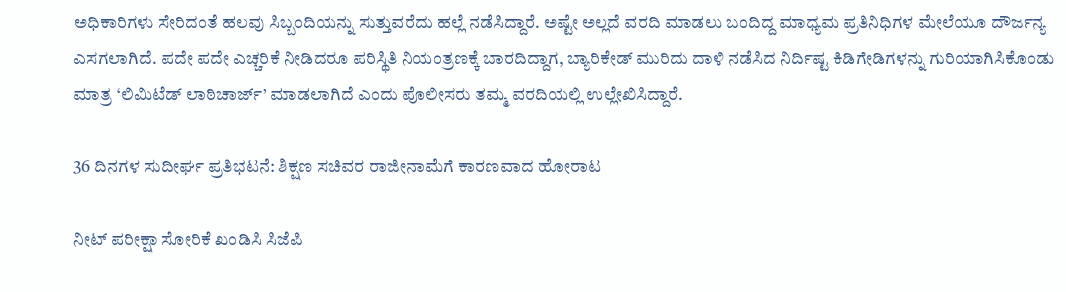ಅಧಿಕಾರಿಗಳು ಸೇರಿದಂತೆ ಹಲವು ಸಿಬ್ಬಂದಿಯನ್ನು ಸುತ್ತುವರೆದು ಹಲ್ಲೆ ನಡೆಸಿದ್ದಾರೆ. ಅಷ್ಟೇ ಅಲ್ಲದೆ ವರದಿ ಮಾಡಲು ಬಂದಿದ್ದ ಮಾಧ್ಯಮ ಪ್ರತಿನಿಧಿಗಳ ಮೇಲೆಯೂ ದೌರ್ಜನ್ಯ ಎಸಗಲಾಗಿದೆ. ಪದೇ ಪದೇ ಎಚ್ಚರಿಕೆ ನೀಡಿದರೂ ಪರಿಸ್ಥಿತಿ ನಿಯಂತ್ರಣಕ್ಕೆ ಬಾರದಿದ್ದಾಗ, ಬ್ಯಾರಿಕೇಡ್ ಮುರಿದು ದಾಳಿ ನಡೆಸಿದ ನಿರ್ದಿಷ್ಟ ಕಿಡಿಗೇಡಿಗಳನ್ನು ಗುರಿಯಾಗಿಸಿಕೊಂಡು ಮಾತ್ರ ‘ಲಿಮಿಟೆಡ್ ಲಾಠಿಚಾರ್ಜ್’ ಮಾಡಲಾಗಿದೆ ಎಂದು ಪೊಲೀಸರು ತಮ್ಮ ವರದಿಯಲ್ಲಿ ಉಲ್ಲೇಖಿಸಿದ್ದಾರೆ.

36 ದಿನಗಳ ಸುದೀರ್ಘ ಪ್ರತಿಭಟನೆ: ಶಿಕ್ಷಣ ಸಚಿವರ ರಾಜೀನಾಮೆಗೆ ಕಾರಣವಾದ ಹೋರಾಟ

ನೀಟ್ ಪರೀಕ್ಷಾ ಸೋರಿಕೆ ಖಂಡಿಸಿ ಸಿಜೆಪಿ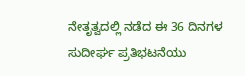ನೇತೃತ್ವದಲ್ಲಿ ನಡೆದ ಈ 36 ದಿನಗಳ ಸುದೀರ್ಘ ಪ್ರತಿಭಟನೆಯು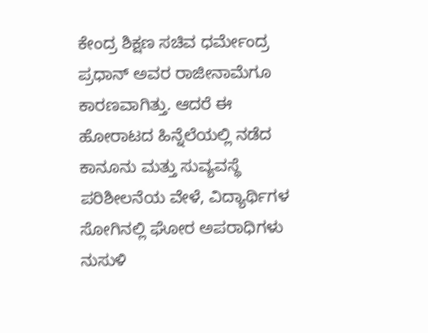ಕೇಂದ್ರ ಶಿಕ್ಷಣ ಸಚಿವ ಧರ್ಮೇಂದ್ರ ಪ್ರಧಾನ್ ಅವರ ರಾಜೀನಾಮೆಗೂ ಕಾರಣವಾಗಿತ್ತು. ಆದರೆ ಈ ಹೋರಾಟದ ಹಿನ್ನೆಲೆಯಲ್ಲಿ ನಡೆದ ಕಾನೂನು ಮತ್ತು ಸುವ್ಯವಸ್ಥೆ ಪರಿಶೀಲನೆಯ ವೇಳೆ, ವಿದ್ಯಾರ್ಥಿಗಳ ಸೋಗಿನಲ್ಲಿ ಘೋರ ಅಪರಾಧಿಗಳು ನುಸುಳಿ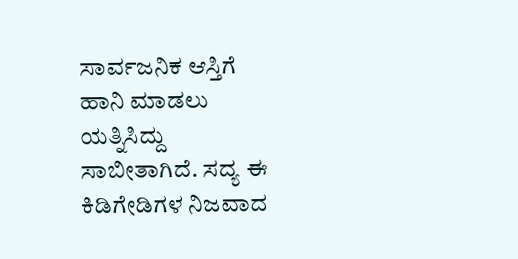ಸಾರ್ವಜನಿಕ ಆಸ್ತಿಗೆ ಹಾನಿ ಮಾಡಲು ಯತ್ನಿಸಿದ್ದು ಸಾಬೀತಾಗಿದೆ. ಸದ್ಯ ಈ ಕಿಡಿಗೇಡಿಗಳ ನಿಜವಾದ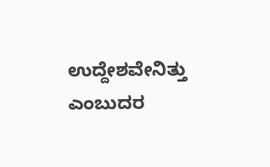ಉದ್ದೇಶವೇನಿತ್ತು ಎಂಬುದರ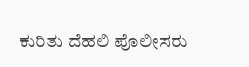ಕುರಿತು ದೆಹಲಿ ಪೊಲೀಸರು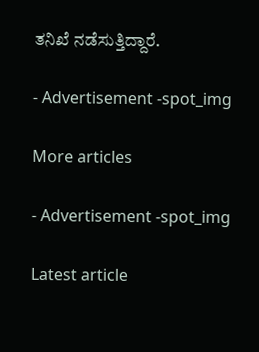ತನಿಖೆ ನಡೆಸುತ್ತಿದ್ದಾರೆ.

- Advertisement -spot_img

More articles

- Advertisement -spot_img

Latest article